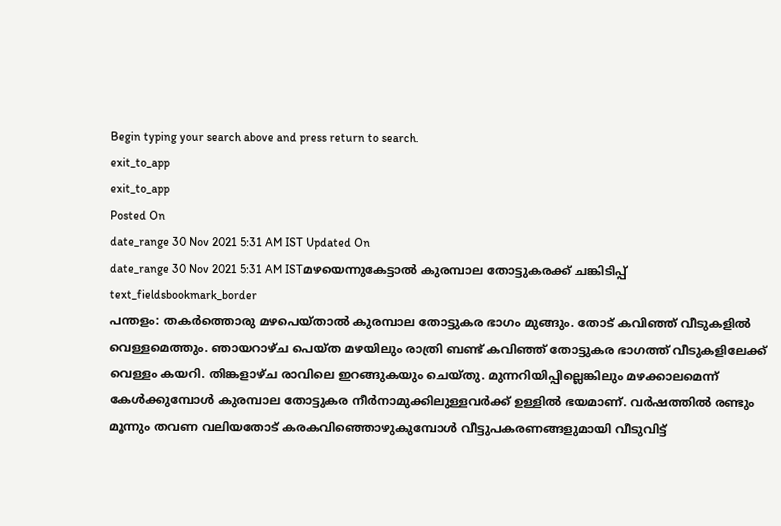Begin typing your search above and press return to search.
exit_to_app
exit_to_app
Posted On
date_range 30 Nov 2021 5:31 AM IST Updated On
date_range 30 Nov 2021 5:31 AM ISTമഴയെന്നുകേട്ടാൽ കുരമ്പാല തോട്ടുകരക്ക് ചങ്കിടിപ്പ്
text_fieldsbookmark_border
പന്തളം: തകർത്തൊരു മഴപെയ്താൽ കുരമ്പാല തോട്ടുകര ഭാഗം മുങ്ങും. തോട് കവിഞ്ഞ് വീടുകളിൽ വെള്ളമെത്തും. ഞായറാഴ്ച പെയ്ത മഴയിലും രാത്രി ബണ്ട് കവിഞ്ഞ് തോട്ടുകര ഭാഗത്ത് വീടുകളിലേക്ക് വെള്ളം കയറി. തിങ്കളാഴ്ച രാവിലെ ഇറങ്ങുകയും ചെയ്തു. മുന്നറിയിപ്പില്ലെങ്കിലും മഴക്കാലമെന്ന് കേൾക്കുമ്പോൾ കുരമ്പാല തോട്ടുകര നീർനാമുക്കിലുള്ളവർക്ക് ഉള്ളിൽ ഭയമാണ്. വർഷത്തിൽ രണ്ടും മൂന്നും തവണ വലിയതോട് കരകവിഞ്ഞൊഴുകുമ്പോൾ വീട്ടുപകരണങ്ങളുമായി വീടുവിട്ട്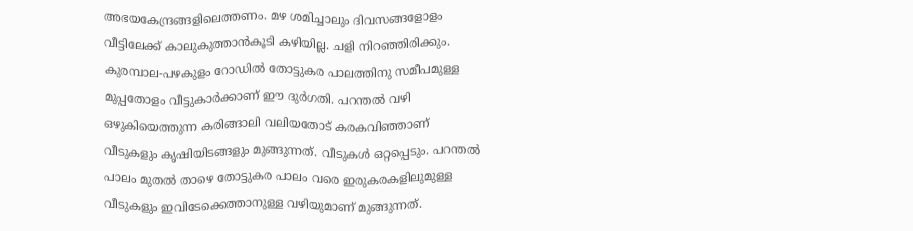അഭയകേന്ദ്രങ്ങളിലെത്തണം. മഴ ശമിച്ചാലും ദിവസങ്ങളോളം വീട്ടിലേക്ക് കാലുകുത്താൻകൂടി കഴിയില്ല. ചളി നിറഞ്ഞിരിക്കും. കുരമ്പാല-പഴകുളം റോഡിൽ തോട്ടുകര പാലത്തിനു സമീപമുള്ള മുപ്പതോളം വീട്ടുകാർക്കാണ് ഈ ദുർഗതി. പറന്തൽ വഴി ഒഴുകിയെത്തുന്ന കരിങ്ങാലി വലിയതോട് കരകവിഞ്ഞാണ് വീടുകളും കൃഷിയിടങ്ങളും മുങ്ങുന്നത്. വീടുകൾ ഒറ്റപ്പെടും. പറന്തൽ പാലം മുതൽ താഴെ തോട്ടുകര പാലം വരെ ഇരുകരകളിലുമുള്ള വീടുകളും ഇവിടേക്കെത്താനുള്ള വഴിയുമാണ് മുങ്ങുന്നത്.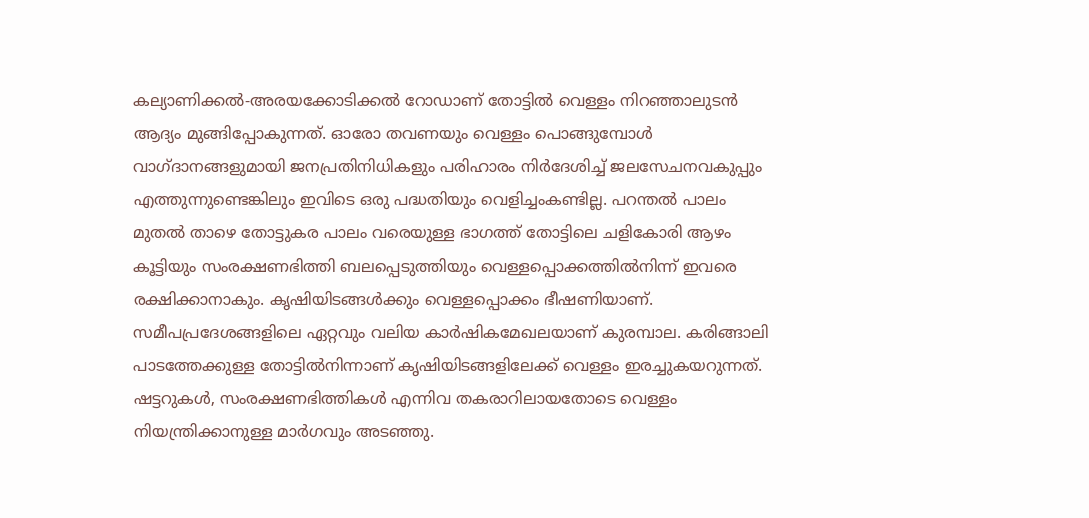കല്യാണിക്കൽ-അരയക്കോടിക്കൽ റോഡാണ് തോട്ടിൽ വെള്ളം നിറഞ്ഞാലുടൻ ആദ്യം മുങ്ങിപ്പോകുന്നത്. ഓരോ തവണയും വെള്ളം പൊങ്ങുമ്പോൾ വാഗ്ദാനങ്ങളുമായി ജനപ്രതിനിധികളും പരിഹാരം നിർദേശിച്ച് ജലസേചനവകുപ്പും എത്തുന്നുണ്ടെങ്കിലും ഇവിടെ ഒരു പദ്ധതിയും വെളിച്ചംകണ്ടില്ല. പറന്തൽ പാലം മുതൽ താഴെ തോട്ടുകര പാലം വരെയുള്ള ഭാഗത്ത് തോട്ടിലെ ചളികോരി ആഴം കൂട്ടിയും സംരക്ഷണഭിത്തി ബലപ്പെടുത്തിയും വെള്ളപ്പൊക്കത്തിൽനിന്ന് ഇവരെ രക്ഷിക്കാനാകും. കൃഷിയിടങ്ങൾക്കും വെള്ളപ്പൊക്കം ഭീഷണിയാണ്. സമീപപ്രദേശങ്ങളിലെ ഏറ്റവും വലിയ കാർഷികമേഖലയാണ് കുരമ്പാല. കരിങ്ങാലി പാടത്തേക്കുള്ള തോട്ടിൽനിന്നാണ് കൃഷിയിടങ്ങളിലേക്ക് വെള്ളം ഇരച്ചുകയറുന്നത്. ഷട്ടറുകൾ, സംരക്ഷണഭിത്തികൾ എന്നിവ തകരാറിലായതോടെ വെള്ളം നിയന്ത്രിക്കാനുള്ള മാർഗവും അടഞ്ഞു.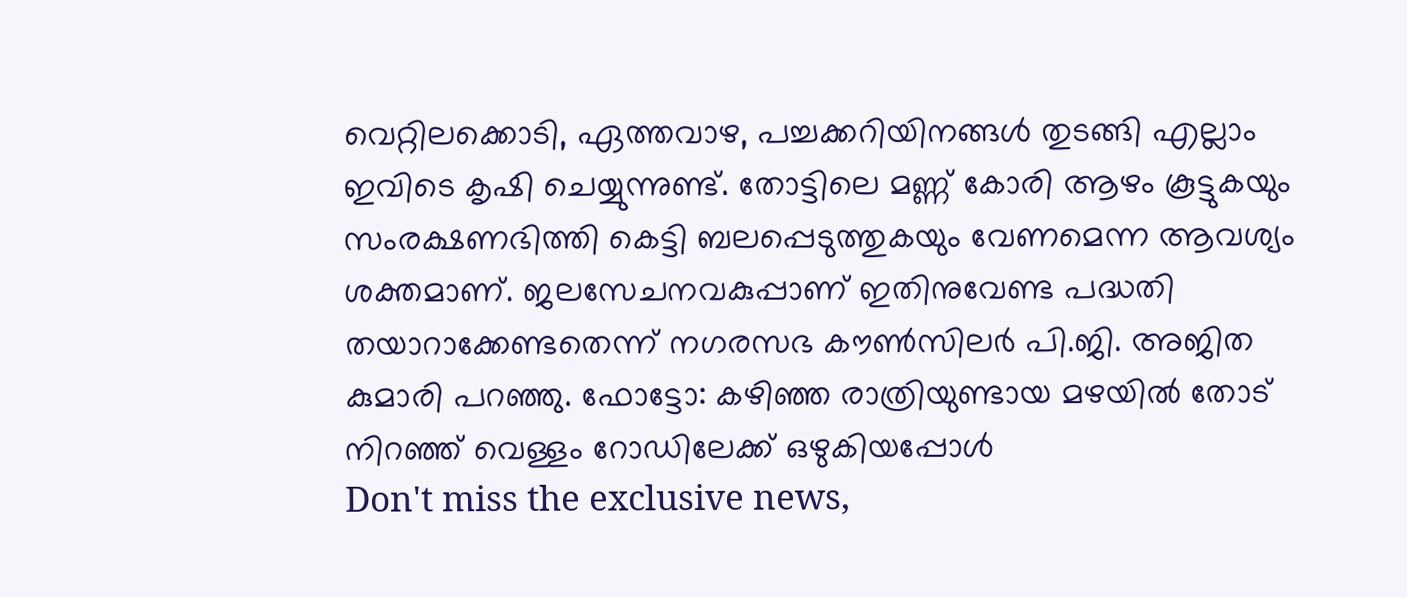വെറ്റിലക്കൊടി, ഏത്തവാഴ, പച്ചക്കറിയിനങ്ങൾ തുടങ്ങി എല്ലാം ഇവിടെ കൃഷി ചെയ്യുന്നുണ്ട്. തോട്ടിലെ മണ്ണ് കോരി ആഴം കൂട്ടുകയും സംരക്ഷണഭിത്തി കെട്ടി ബലപ്പെടുത്തുകയും വേണമെന്ന ആവശ്യം ശക്തമാണ്. ജലസേചനവകുപ്പാണ് ഇതിനുവേണ്ട പദ്ധതി തയാറാക്കേണ്ടതെന്ന് നഗരസഭ കൗൺസിലർ പി.ജി. അജിത കുമാരി പറഞ്ഞു. ഫോട്ടോ: കഴിഞ്ഞ രാത്രിയുണ്ടായ മഴയിൽ തോട് നിറഞ്ഞ് വെള്ളം റോഡിലേക്ക് ഒഴുകിയപ്പോൾ
Don't miss the exclusive news,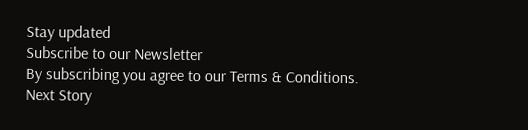Stay updated
Subscribe to our Newsletter
By subscribing you agree to our Terms & Conditions.
Next Story